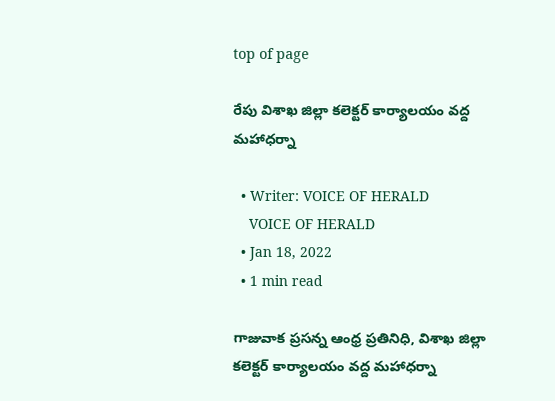top of page

రేపు విశాఖ జిల్లా కలెక్టర్ కార్యాలయం వద్ద మహాధర్నా

  • Writer: VOICE OF HERALD
    VOICE OF HERALD
  • Jan 18, 2022
  • 1 min read

గాజువాక ప్రసన్న ఆంధ్ర ప్రతినిధి, విశాఖ జిల్లా కలెక్టర్ కార్యాలయం వద్ద మహాధర్నా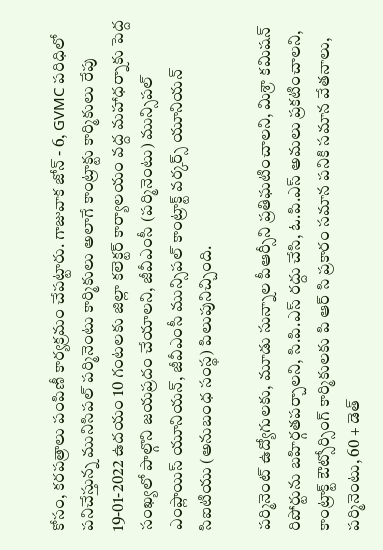కోసం, కరపత్రాలు పంపిణీ కార్యక్రమం చేపట్టారు. గాజువాక జోన్ - 6, GVMC పరిధిలో పనిచేస్తున్న మునిసిపల్ పర్మినెంటు కార్మికులు అలాగే కాంట్రాక్టు కార్మికులు రేపు 19-01-2022 ఉదయం 10 గంటలకు జిల్లా కలెక్టర్ కార్యాలయం వద్ద మహాధర్నాకు పెద్ద సంఖ్యలో పాల్గొని జయప్రదం చేయాలని, జీవీఎంసీ (పర్మినెంటు) మున్సిపల్ ఎంప్లాయిస్ యూనియన్, జీవీఎంసీ మున్సిపల్ కాంట్రాక్ట్ వర్కర్స్ యూనియన్ సిఐటియు (అనుబంధ సంస్థ) పిలుపునిచ్చింది.

పర్మినెంట్ ఉద్యోగులకు, మూడు సున్నాల పీఆర్సీని ప్రతిఘటించాలని, మిశ్రా కమిషన్ రిపోర్టును బహిర్గతపర్చాలని, సి.పి.ఎస్ రద్దు చేసి, ఓ.పి.ఎస్ అమలు ప్రకటించాలని, కాంట్రాక్ట్ ఔట్సోర్సింగ్ కార్మికులకు పి ఆర్ సి ప్రకారం సమాన పనికి సమాన వేతనాలు, పర్మినెంటు, 60 + డెత్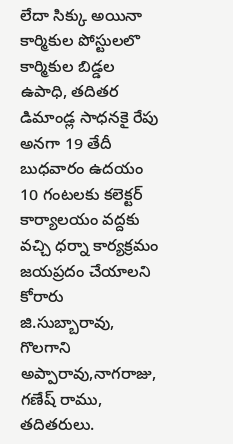లేదా సిక్కు అయినా కార్మికుల పోస్టులలొ కార్మికుల బిడ్డల ఉపాధి, తదితర డిమాండ్ల సాధనకై రేపు అనగా 19 తేదీ బుధవారం ఉదయం 10 గంటలకు కలెక్టర్ కార్యాలయం వద్దకు వచ్చి ధర్నా కార్యక్రమం జయప్రదం చేయాలని కోరారు జి.సుబ్బారావు, గొలగాని అప్పారావు,నాగరాజు, గణేష్ రాము, తదితరులు.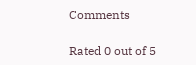Comments

Rated 0 out of 5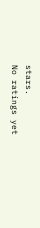stars.
No ratings yet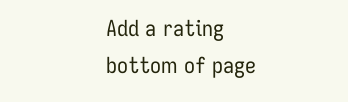Add a rating
bottom of page